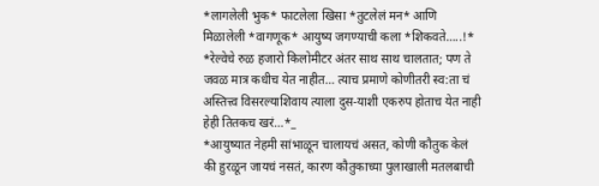*लागलेली भुक* फाटलेला खिसा *तुटलेलं मन* आणि मिळालेली *वागणूक* आयुष्य जगण्याची कला *शिकवते…..!*
*रेल्वेचे रुळ हजारो किलोमीटर अंतर साथ साथ चालतात; पण ते जवळ मात्र कधीच येत नाहीत… त्याच प्रमाणे कोणीतरी स्व:ता चं अस्तित्त्व विसरल्याशिवाय त्याला दुस-याशी एकरुप होताच येत नाही हेही तितकच खरं…*_
*आयुष्यात नेहमी सांभाळून चालायचं असत, कोणी कौतुक केलं की हुरळून जायचं नसतं, कारण कौतुकाच्या पुलाखाली मतलबाची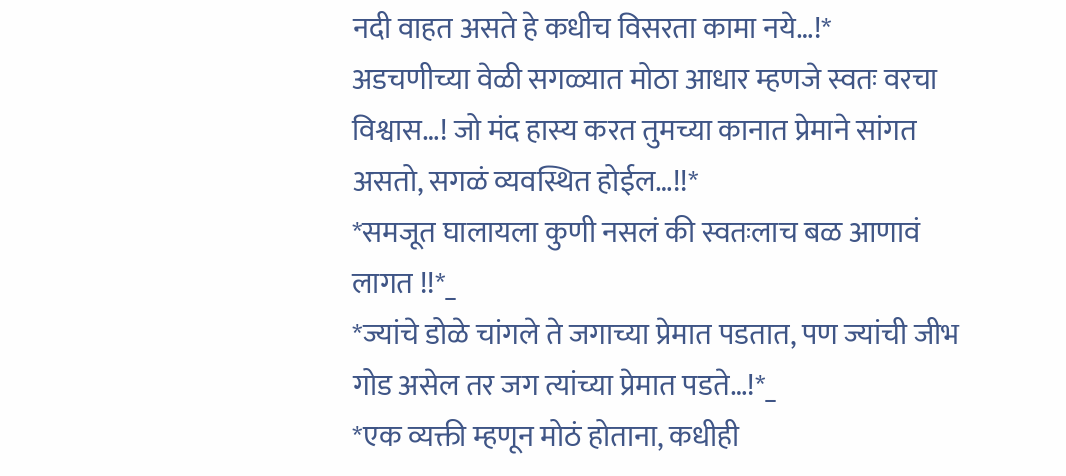नदी वाहत असते हे कधीच विसरता कामा नये…!*
अडचणीच्या वेळी सगळ्यात मोठा आधार म्हणजे स्वतः वरचा विश्वास…! जो मंद हास्य करत तुमच्या कानात प्रेमाने सांगत असतो, सगळं व्यवस्थित होईल…!!*
*समजूत घालायला कुणी नसलं की स्वतःलाच बळ आणावं लागत !!*_
*ज्यांचे डोळे चांगले ते जगाच्या प्रेमात पडतात, पण ज्यांची जीभ गोड असेल तर जग त्यांच्या प्रेमात पडते…!*_
*एक व्यक्ती म्हणून मोठं होताना, कधीही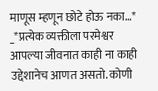माणूस म्हणून छोटे होऊ नका…*
_*प्रत्येक व्यक्तीला परमेश्वर आपल्या जीवनात काही ना काही उद्देशानेच आणत असतो. कोणी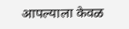आपल्याला केवळ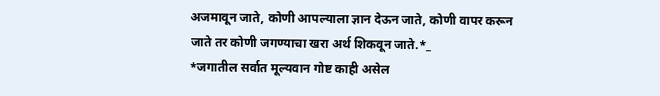अजमावून जाते, कोणी आपल्याला ज्ञान देऊन जाते, कोणी वापर करून जाते तर कोणी जगण्याचा खरा अर्थ शिकवून जाते.*_
*जगातील सर्वात मूल्यवान गोष्ट काही असेल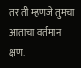तर ती म्हणजे तुमचा आताचा वर्तमान क्षण.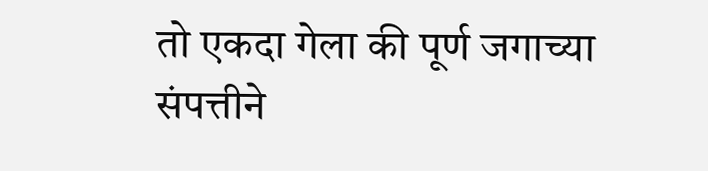तो एकदा गेला की पूर्ण जगाच्या संपत्तीने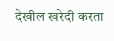देखील खरेदी करता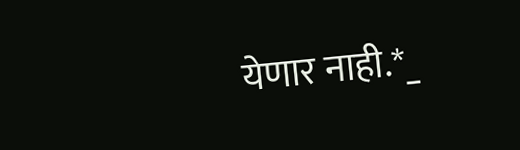येणार नाही.*_